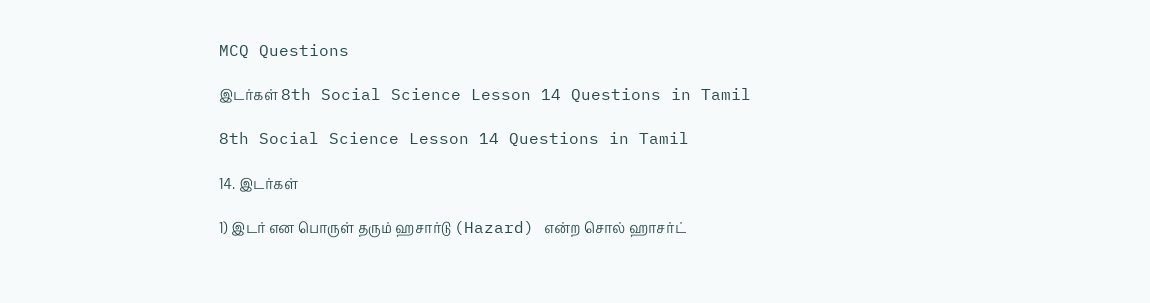MCQ Questions

இடர்கள் 8th Social Science Lesson 14 Questions in Tamil

8th Social Science Lesson 14 Questions in Tamil

14. இடர்கள்

1) இடர் என பொருள் தரும் ஹசார்டு (Hazard) என்ற சொல் ஹாசர்ட்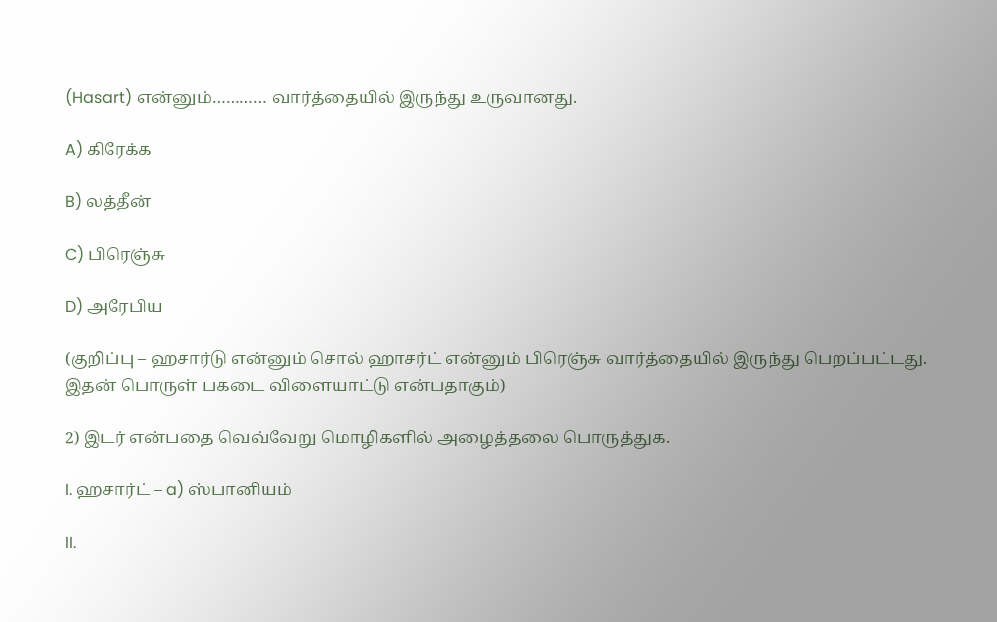(Hasart) என்னும்………… வார்த்தையில் இருந்து உருவானது.

A) கிரேக்க

B) லத்தீன்

C) பிரெஞ்சு

D) அரேபிய

(குறிப்பு – ஹசார்டு என்னும் சொல் ஹாசர்ட் என்னும் பிரெஞ்சு வார்த்தையில் இருந்து பெறப்பட்டது. இதன் பொருள் பகடை விளையாட்டு என்பதாகும்)

2) இடர் என்பதை வெவ்வேறு மொழிகளில் அழைத்தலை பொருத்துக.

I. ஹசார்ட் – a) ஸ்பானியம்

II.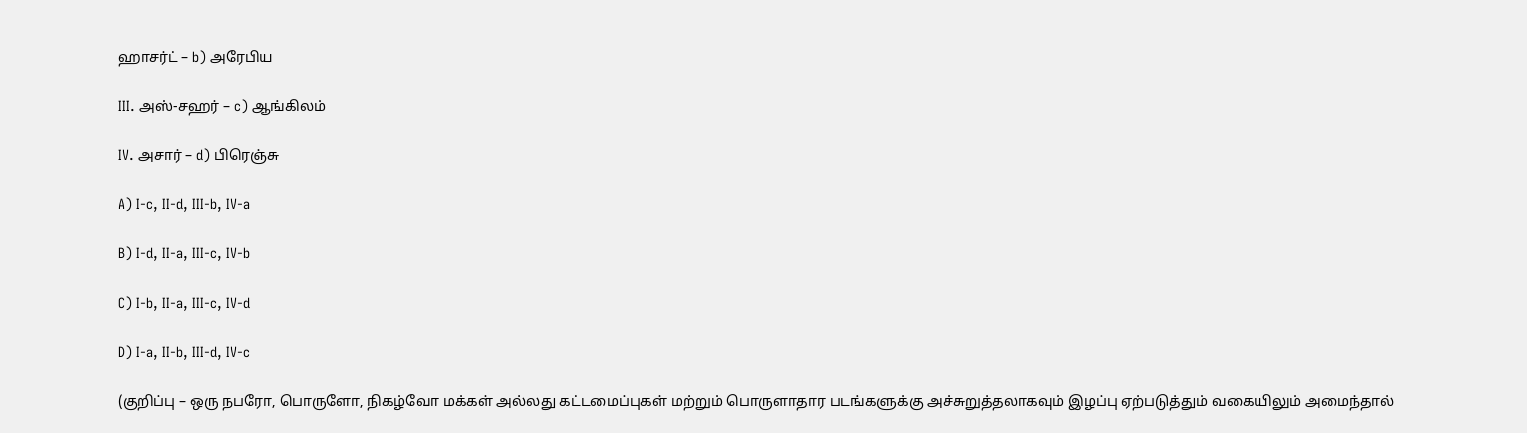ஹாசர்ட் – b) அரேபிய

III. அஸ்-சஹர் – c) ஆங்கிலம்

IV. அசார் – d) பிரெஞ்சு

A) I-c, II-d, III-b, IV-a

B) I-d, II-a, III-c, IV-b

C) I-b, II-a, III-c, IV-d

D) I-a, II-b, III-d, IV-c

(குறிப்பு – ஒரு நபரோ, பொருளோ, நிகழ்வோ மக்கள் அல்லது கட்டமைப்புகள் மற்றும் பொருளாதார படங்களுக்கு அச்சுறுத்தலாகவும் இழப்பு ஏற்படுத்தும் வகையிலும் அமைந்தால்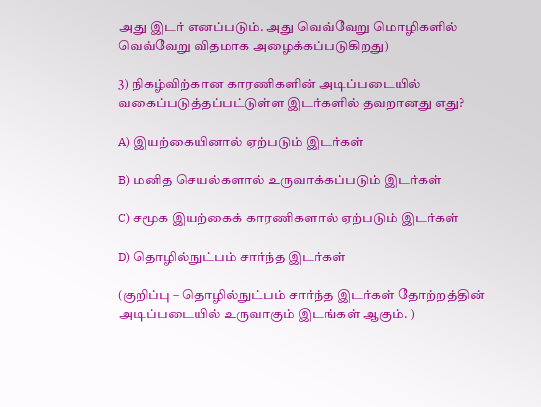அது இடர் எனப்படும். அது வெவ்வேறு மொழிகளில் வெவ்வேறு விதமாக அழைக்கப்படுகிறது)

3) நிகழ்விற்கான காரணிகளின் அடிப்படையில் வகைப்படுத்தப்பட்டுள்ள இடர்களில் தவறானது எது?

A) இயற்கையினால் ஏற்படும் இடர்கள்

B) மனித செயல்களால் உருவாக்கப்படும் இடர்கள்

C) சமூக இயற்கைக் காரணிகளால் ஏற்படும் இடர்கள்

D) தொழில்நுட்பம் சார்ந்த இடர்கள்

(குறிப்பு – தொழில்நுட்பம் சார்ந்த இடர்கள் தோற்றத்தின் அடிப்படையில் உருவாகும் இடங்கள் ஆகும். )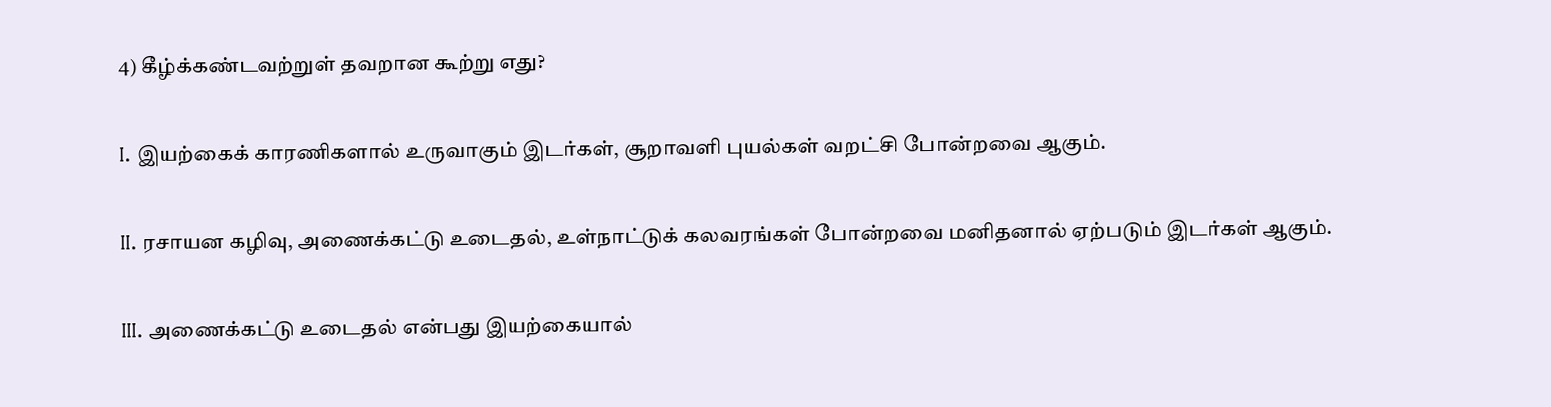4) கீழ்க்கண்டவற்றுள் தவறான கூற்று எது?

I. இயற்கைக் காரணிகளால் உருவாகும் இடர்கள், சூறாவளி புயல்கள் வறட்சி போன்றவை ஆகும்.

II. ரசாயன கழிவு, அணைக்கட்டு உடைதல், உள்நாட்டுக் கலவரங்கள் போன்றவை மனிதனால் ஏற்படும் இடர்கள் ஆகும்.

III. அணைக்கட்டு உடைதல் என்பது இயற்கையால்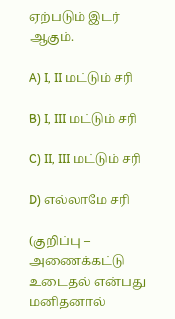ஏற்படும் இடர் ஆகும்.

A) I, II மட்டும் சரி

B) I, III மட்டும் சரி

C) II, III மட்டும் சரி

D) எல்லாமே சரி

(குறிப்பு – அணைக்கட்டு உடைதல் என்பது மனிதனால்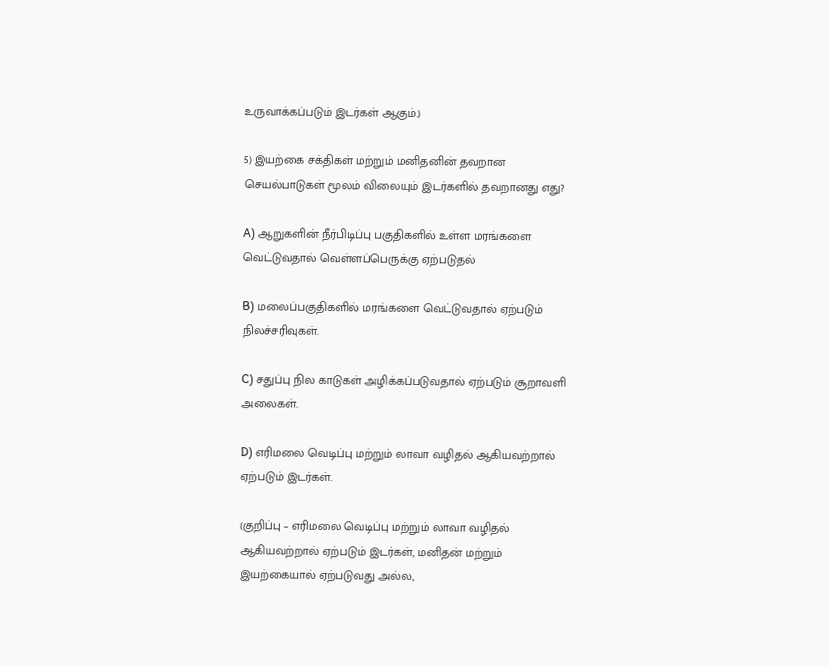உருவாக்கப்படும் இடர்கள் ஆகும்.)

5) இயற்கை சக்திகள் மற்றும் மனிதனின் தவறான செயல்பாடுகள் மூலம் விலையும் இடர்களில் தவறானது எது?

A) ஆறுகளின் நீர்பிடிப்பு பகுதிகளில் உள்ள மரங்களை வெட்டுவதால் வெள்ளப்பெருக்கு ஏற்படுதல்

B) மலைப்பகுதிகளில் மரங்களை வெட்டுவதால் ஏற்படும் நிலச்சரிவுகள்.

C) சதுப்பு நில காடுகள் அழிக்கப்படுவதால் ஏற்படும் சூறாவளி அலைகள்.

D) எரிமலை வெடிப்பு மற்றும் லாவா வழிதல் ஆகியவற்றால் ஏற்படும் இடர்கள்.

(குறிப்பு – எரிமலை வெடிப்பு மற்றும் லாவா வழிதல் ஆகியவற்றால் ஏற்படும் இடர்கள், மனிதன் மற்றும் இயற்கையால் ஏற்படுவது அல்ல,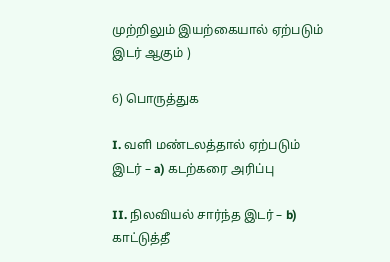முற்றிலும் இயற்கையால் ஏற்படும் இடர் ஆகும் )

6) பொருத்துக

I. வளி மண்டலத்தால் ஏற்படும் இடர் – a) கடற்கரை அரிப்பு

II. நிலவியல் சார்ந்த இடர் – b) காட்டுத்தீ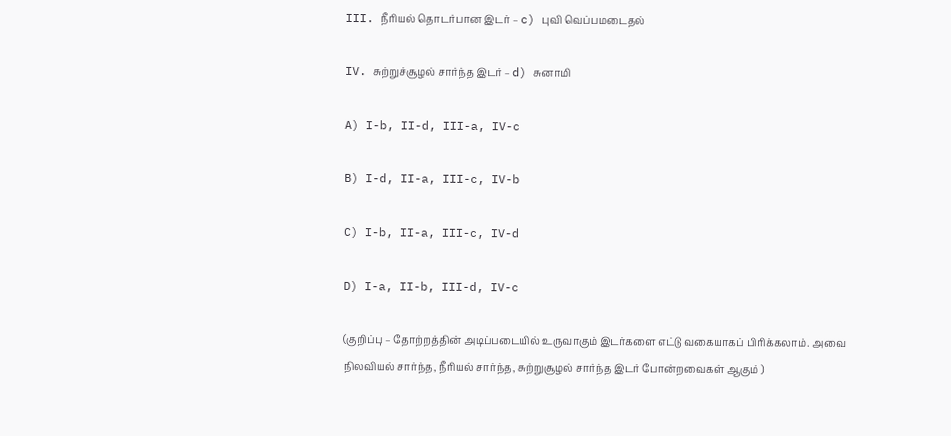III. நீரியல் தொடர்பான இடர் – c) புவி வெப்பமடைதல்

IV. சுற்றுச்சூழல் சார்ந்த இடர் – d) சுனாமி

A) I-b, II-d, III-a, IV-c

B) I-d, II-a, III-c, IV-b

C) I-b, II-a, III-c, IV-d

D) I-a, II-b, III-d, IV-c

(குறிப்பு – தோற்றத்தின் அடிப்படையில் உருவாகும் இடர்களை எட்டு வகையாகப் பிரிக்கலாம். அவை நிலவியல் சார்ந்த, நீரியல் சார்ந்த, சுற்றுசூழல் சார்ந்த இடர் போன்றவைகள் ஆகும் )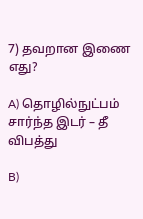7) தவறான இணை எது?

A) தொழில்நுட்பம் சார்ந்த இடர் – தீ விபத்து

B)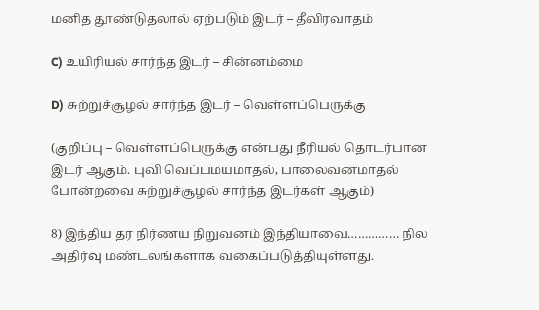மனித தூண்டுதலால் ஏற்படும் இடர் – தீவிரவாதம்

C) உயிரியல் சார்ந்த இடர் – சின்னம்மை

D) சுற்றுச்சூழல் சார்ந்த இடர் – வெள்ளப்பெருக்கு

(குறிப்பு – வெள்ளப்பெருக்கு என்பது நீரியல் தொடர்பான இடர் ஆகும். புவி வெப்பமயமாதல், பாலைவனமாதல் போன்றவை சுற்றுச்சூழல் சார்ந்த இடர்கள் ஆகும்)

8) இந்திய தர நிர்ணய நிறுவனம் இந்தியாவை…………… நில அதிர்வு மண்டலங்களாக வகைப்படுத்தியுள்ளது.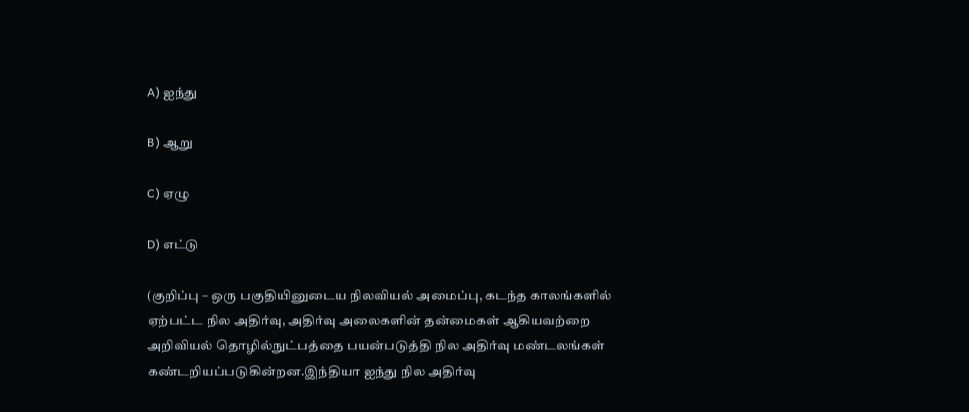A) ஐந்து

B) ஆறு

C) ஏழு

D) எட்டு

(குறிப்பு – ஒரு பகுதியினுடைய நிலவியல் அமைப்பு, கடந்த காலங்களில் ஏற்பட்ட நில அதிர்வு, அதிர்வு அலைகளின் தன்மைகள் ஆகியவற்றை அறிவியல் தொழில்நுட்பத்தை பயன்படுத்தி நில அதிர்வு மண்டலங்கள் கண்டறியப்படுகின்றன.இந்தியா ஐந்து நில அதிர்வு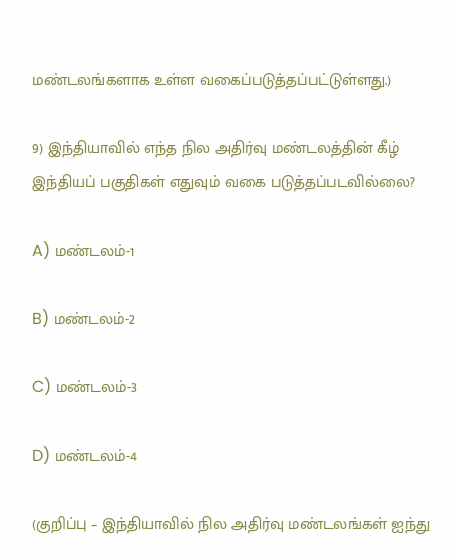மண்டலங்களாக உள்ள வகைப்படுத்தப்பட்டுள்ளது.)

9) இந்தியாவில் எந்த நில அதிர்வு மண்டலத்தின் கீழ் இந்தியப் பகுதிகள் எதுவும் வகை படுத்தப்படவில்லை?

A) மண்டலம்-1

B) மண்டலம்-2

C) மண்டலம்-3

D) மண்டலம்-4

(குறிப்பு – இந்தியாவில் நில அதிர்வு மண்டலங்கள் ஐந்து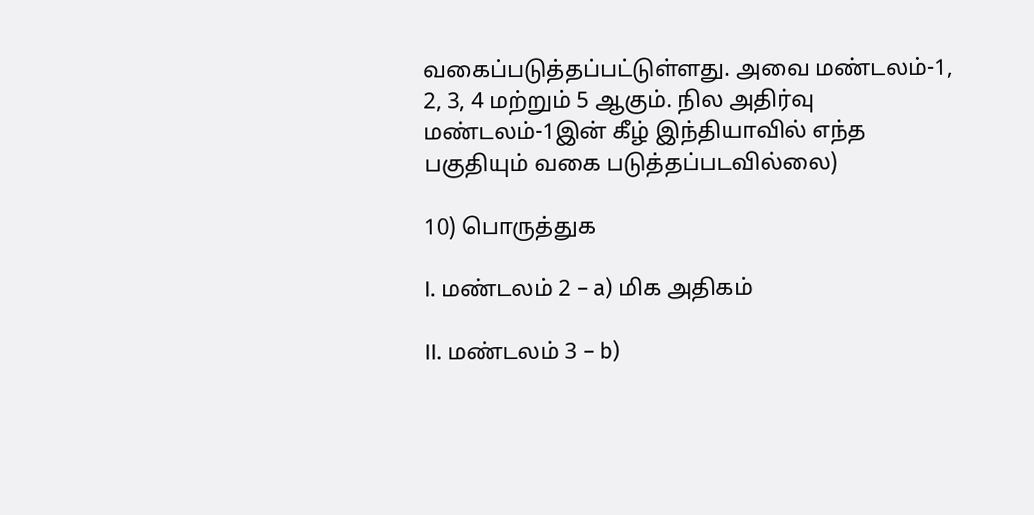வகைப்படுத்தப்பட்டுள்ளது. அவை மண்டலம்-1, 2, 3, 4 மற்றும் 5 ஆகும். நில அதிர்வு மண்டலம்-1இன் கீழ் இந்தியாவில் எந்த பகுதியும் வகை படுத்தப்படவில்லை)

10) பொருத்துக

I. மண்டலம் 2 – a) மிக அதிகம்

II. மண்டலம் 3 – b)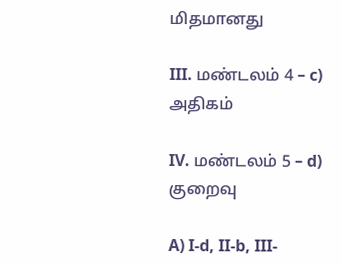மிதமானது

III. மண்டலம் 4 – c) அதிகம்

IV. மண்டலம் 5 – d) குறைவு

A) I-d, II-b, III-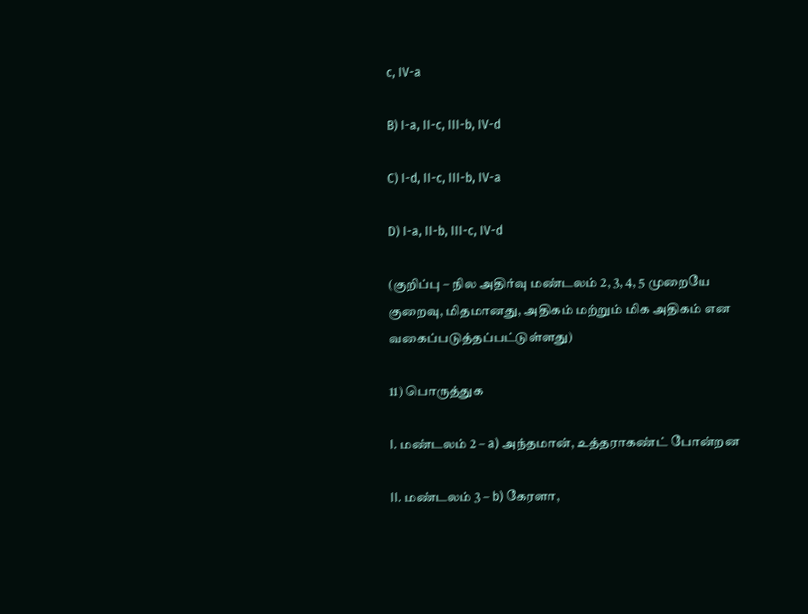c, IV-a

B) I-a, II-c, III-b, IV-d

C) I-d, II-c, III-b, IV-a

D) I-a, II-b, III-c, IV-d

(குறிப்பு – நில அதிர்வு மண்டலம் 2, 3, 4, 5 முறையே குறைவு, மிதமானது, அதிகம் மற்றும் மிக அதிகம் என வகைப்படுத்தப்பட்டுள்ளது)

11) பொருத்துக

I. மண்டலம் 2 – a) அந்தமான், உத்தராகண்ட் போன்றன

II. மண்டலம் 3 – b) கேரளா,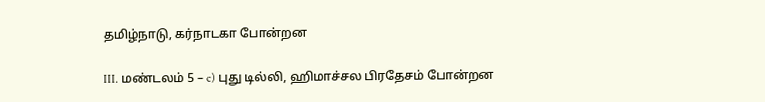தமிழ்நாடு, கர்நாடகா போன்றன

III. மண்டலம் 5 – c) புது டில்லி, ஹிமாச்சல பிரதேசம் போன்றன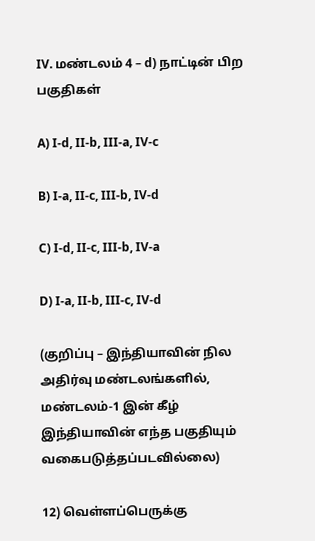IV. மண்டலம் 4 – d) நாட்டின் பிற பகுதிகள்

A) I-d, II-b, III-a, IV-c

B) I-a, II-c, III-b, IV-d

C) I-d, II-c, III-b, IV-a

D) I-a, II-b, III-c, IV-d

(குறிப்பு – இந்தியாவின் நில அதிர்வு மண்டலங்களில், மண்டலம்-1 இன் கீழ் இந்தியாவின் எந்த பகுதியும் வகைபடுத்தப்படவில்லை)

12) வெள்ளப்பெருக்கு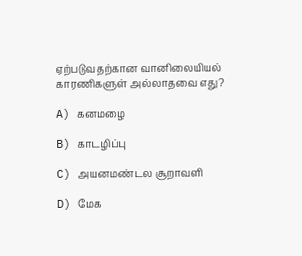ஏற்படுவதற்கான வானிலையியல் காரணிகளுள் அல்லாதவை எது?

A) கனமழை

B) காடழிப்பு

C) அயனமண்டல சூறாவளி

D) மேக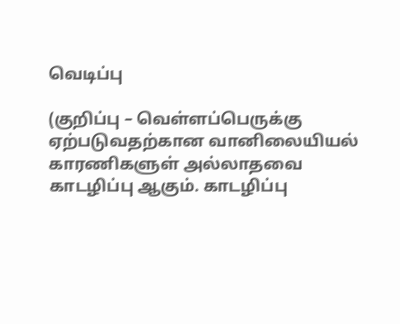வெடிப்பு

(குறிப்பு – வெள்ளப்பெருக்கு ஏற்படுவதற்கான வானிலையியல் காரணிகளுள் அல்லாதவை காடழிப்பு ஆகும். காடழிப்பு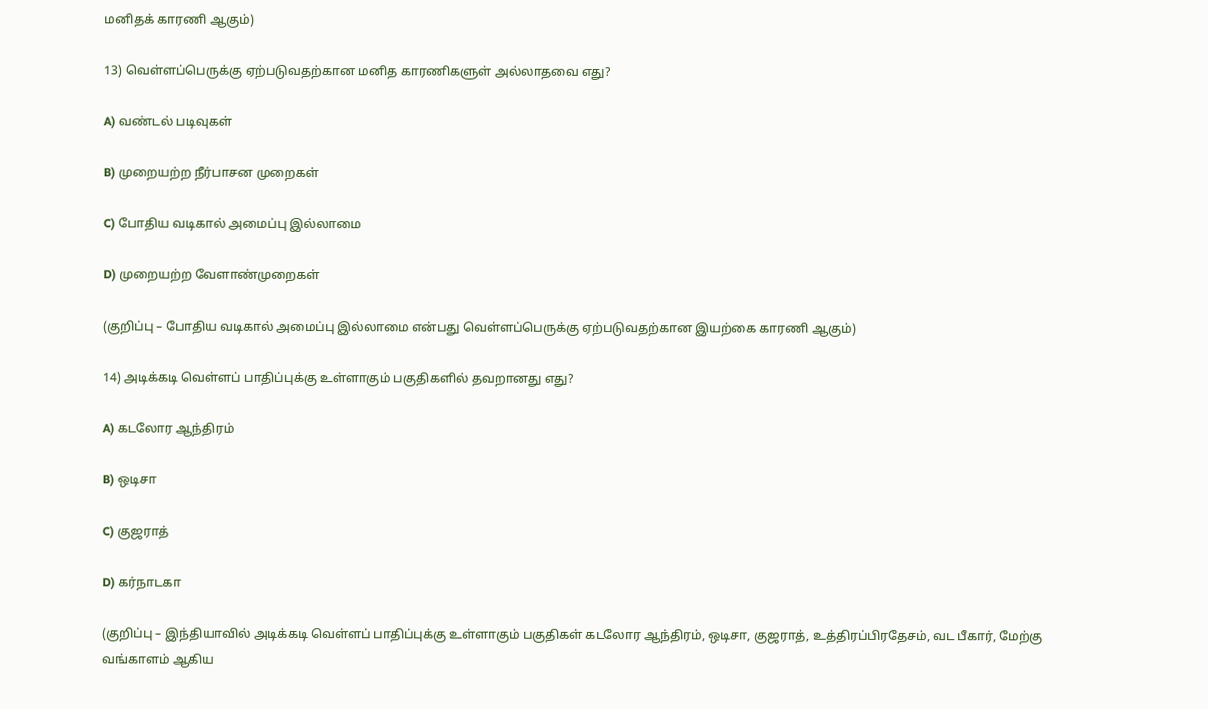மனிதக் காரணி ஆகும்)

13) வெள்ளப்பெருக்கு ஏற்படுவதற்கான மனித காரணிகளுள் அல்லாதவை எது?

A) வண்டல் படிவுகள்

B) முறையற்ற நீர்பாசன முறைகள்

C) போதிய வடிகால் அமைப்பு இல்லாமை

D) முறையற்ற வேளாண்முறைகள்

(குறிப்பு – போதிய வடிகால் அமைப்பு இல்லாமை என்பது வெள்ளப்பெருக்கு ஏற்படுவதற்கான இயற்கை காரணி ஆகும்)

14) அடிக்கடி வெள்ளப் பாதிப்புக்கு உள்ளாகும் பகுதிகளில் தவறானது எது?

A) கடலோர ஆந்திரம்

B) ஒடிசா

C) குஜராத்

D) கர்நாடகா

(குறிப்பு – இந்தியாவில் அடிக்கடி வெள்ளப் பாதிப்புக்கு உள்ளாகும் பகுதிகள் கடலோர ஆந்திரம், ஒடிசா, குஜராத், உத்திரப்பிரதேசம், வட பீகார், மேற்கு வங்காளம் ஆகிய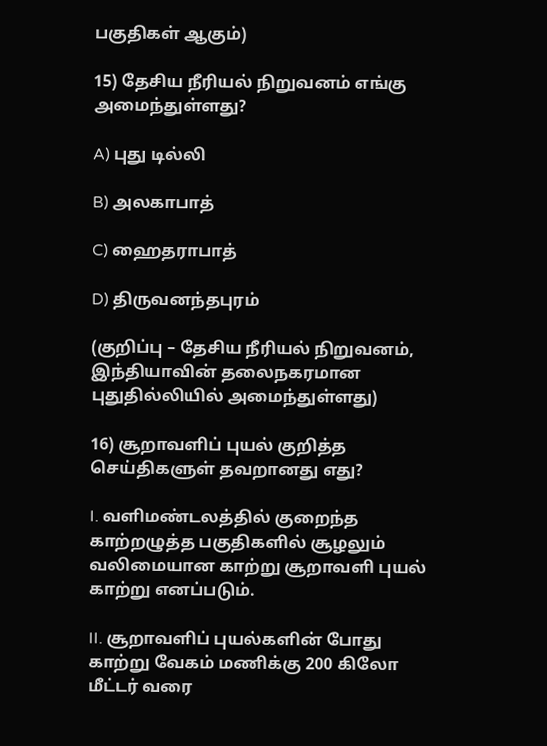பகுதிகள் ஆகும்)

15) தேசிய நீரியல் நிறுவனம் எங்கு அமைந்துள்ளது?

A) புது டில்லி

B) அலகாபாத்

C) ஹைதராபாத்

D) திருவனந்தபுரம்

(குறிப்பு – தேசிய நீரியல் நிறுவனம், இந்தியாவின் தலைநகரமான புதுதில்லியில் அமைந்துள்ளது)

16) சூறாவளிப் புயல் குறித்த செய்திகளுள் தவறானது எது?

I. வளிமண்டலத்தில் குறைந்த காற்றழுத்த பகுதிகளில் சூழலும் வலிமையான காற்று சூறாவளி புயல் காற்று எனப்படும்.

II. சூறாவளிப் புயல்களின் போது காற்று வேகம் மணிக்கு 200 கிலோ மீட்டர் வரை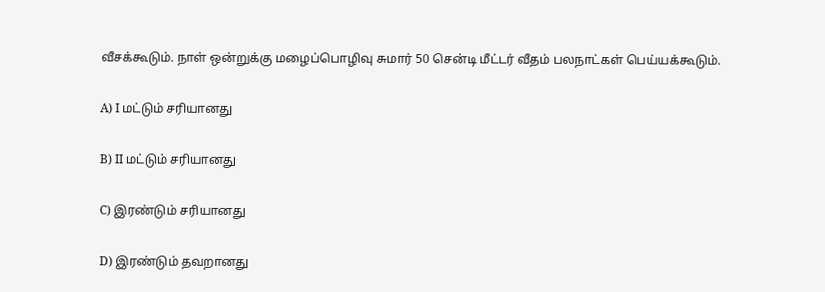வீசக்கூடும். நாள் ஒன்றுக்கு மழைப்பொழிவு சுமார் 50 சென்டி மீட்டர் வீதம் பலநாட்கள் பெய்யக்கூடும்.

A) I மட்டும் சரியானது

B) II மட்டும் சரியானது

C) இரண்டும் சரியானது

D) இரண்டும் தவறானது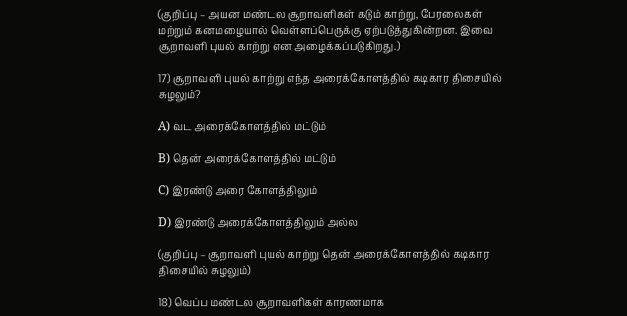(குறிப்பு – அயன மண்டல சூறாவளிகள் கடும் காற்று, பேரலைகள் மற்றும் கனமழையால் வெள்ளப்பெருக்கு ஏற்படுத்துகின்றன. இவை சூறாவளி புயல் காற்று என அழைக்கப்படுகிறது.)

17) சூறாவளி புயல் காற்று எந்த அரைக்கோளத்தில் கடிகார திசையில் சுழலும்?

A) வட அரைக்கோளத்தில் மட்டும்

B) தென் அரைக்கோளத்தில் மட்டும்

C) இரண்டு அரை கோளத்திலும்

D) இரண்டு அரைக்கோளத்திலும் அல்ல

(குறிப்பு – சூறாவளி புயல் காற்று தென் அரைக்கோளத்தில் கடிகார திசையில் சுழலும்)

18) வெப்ப மண்டல சூறாவளிகள் காரணமாக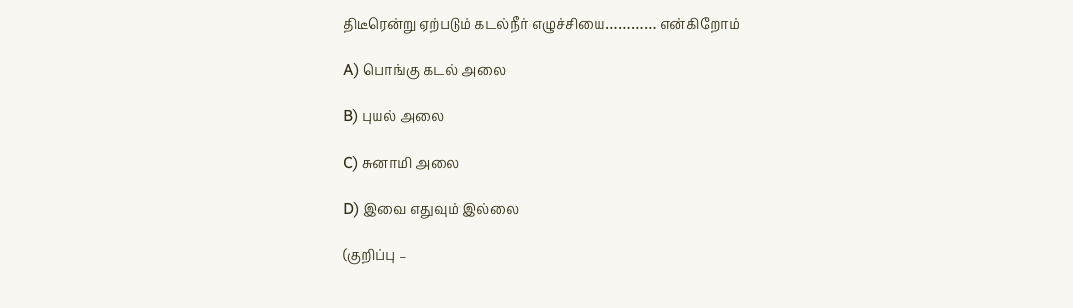திடீரென்று ஏற்படும் கடல்நீர் எழுச்சியை………… என்கிறோம்

A) பொங்கு கடல் அலை

B) புயல் அலை

C) சுனாமி அலை

D) இவை எதுவும் இல்லை

(குறிப்பு –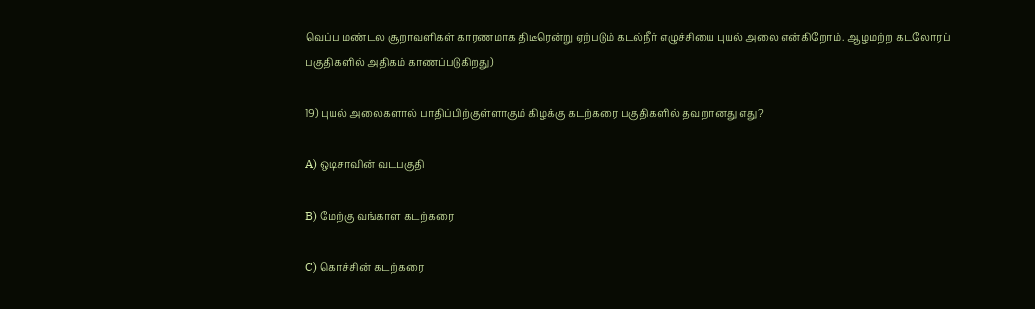வெப்ப மண்டல சூறாவளிகள் காரணமாக திடீரென்று ஏற்படும் கடல்நீர் எழுச்சியை புயல் அலை என்கிறோம். ஆழமற்ற கடலோரப் பகுதிகளில் அதிகம் காணப்படுகிறது)

19) புயல் அலைகளால் பாதிப்பிற்குள்ளாகும் கிழக்கு கடற்கரை பகுதிகளில் தவறானது எது?

A) ஒடிசாவின் வடபகுதி

B) மேற்கு வங்காள கடற்கரை

C) கொச்சின் கடற்கரை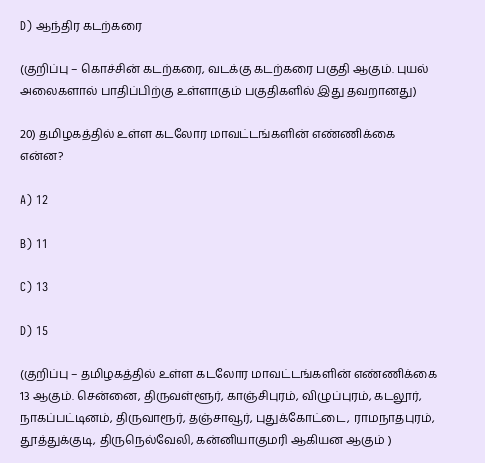D) ஆந்திர கடற்கரை

(குறிப்பு – கொச்சின் கடற்கரை, வடக்கு கடற்கரை பகுதி ஆகும். புயல் அலைகளால் பாதிப்பிற்கு உள்ளாகும் பகுதிகளில் இது தவறானது)

20) தமிழகத்தில் உள்ள கடலோர மாவட்டங்களின் எண்ணிக்கை என்ன?

A) 12

B) 11

C) 13

D) 15

(குறிப்பு – தமிழகத்தில் உள்ள கடலோர மாவட்டங்களின் எண்ணிக்கை 13 ஆகும். சென்னை, திருவள்ளூர், காஞ்சிபுரம், விழுப்புரம், கடலூர், நாகப்பட்டினம், திருவாரூர், தஞ்சாவூர், புதுக்கோட்டை, ராமநாதபுரம், தூத்துக்குடி, திருநெல்வேலி, கன்னியாகுமரி ஆகியன ஆகும் )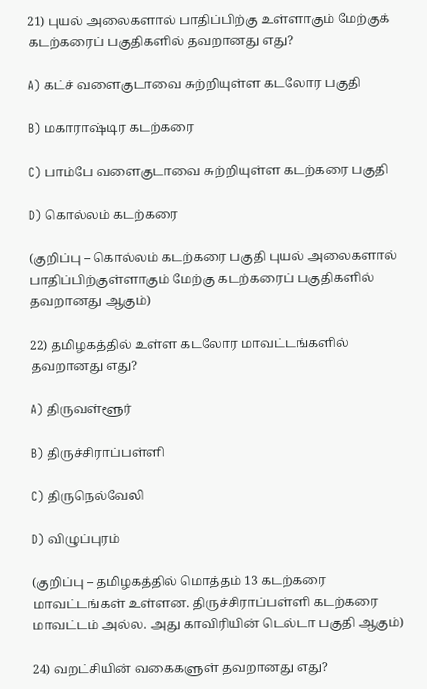21) புயல் அலைகளால் பாதிப்பிற்கு உள்ளாகும் மேற்குக் கடற்கரைப் பகுதிகளில் தவறானது எது?

A) கட்ச் வளைகுடாவை சுற்றியுள்ள கடலோர பகுதி

B) மகாராஷ்டிர கடற்கரை

C) பாம்பே வளைகுடாவை சுற்றியுள்ள கடற்கரை பகுதி

D) கொல்லம் கடற்கரை

(குறிப்பு – கொல்லம் கடற்கரை பகுதி புயல் அலைகளால் பாதிப்பிற்குள்ளாகும் மேற்கு கடற்கரைப் பகுதிகளில் தவறானது ஆகும்)

22) தமிழகத்தில் உள்ள கடலோர மாவட்டங்களில் தவறானது எது?

A) திருவள்ளூர்

B) திருச்சிராப்பள்ளி

C) திருநெல்வேலி

D) விழுப்புரம்

(குறிப்பு – தமிழகத்தில் மொத்தம் 13 கடற்கரை மாவட்டங்கள் உள்ளன. திருச்சிராப்பள்ளி கடற்கரை மாவட்டம் அல்ல. அது காவிரியின் டெல்டா பகுதி ஆகும்)

24) வறட்சியின் வகைகளுள் தவறானது எது?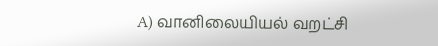A) வானிலையியல் வறட்சி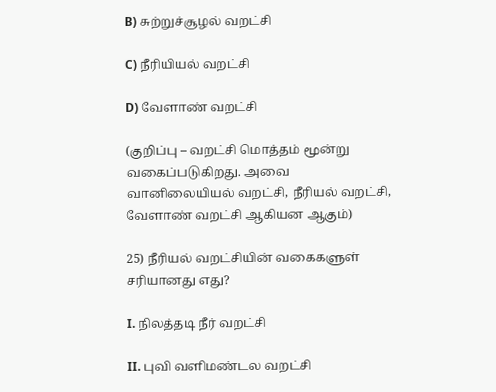B) சுற்றுச்சூழல் வறட்சி

C) நீரியியல் வறட்சி

D) வேளாண் வறட்சி

(குறிப்பு – வறட்சி மொத்தம் மூன்று வகைப்படுகிறது. அவை வானிலையியல் வறட்சி, நீரியல் வறட்சி, வேளாண் வறட்சி ஆகியன ஆகும்)

25) நீரியல் வறட்சியின் வகைகளுள் சரியானது எது?

I. நிலத்தடி நீர் வறட்சி

II. புவி வளிமண்டல வறட்சி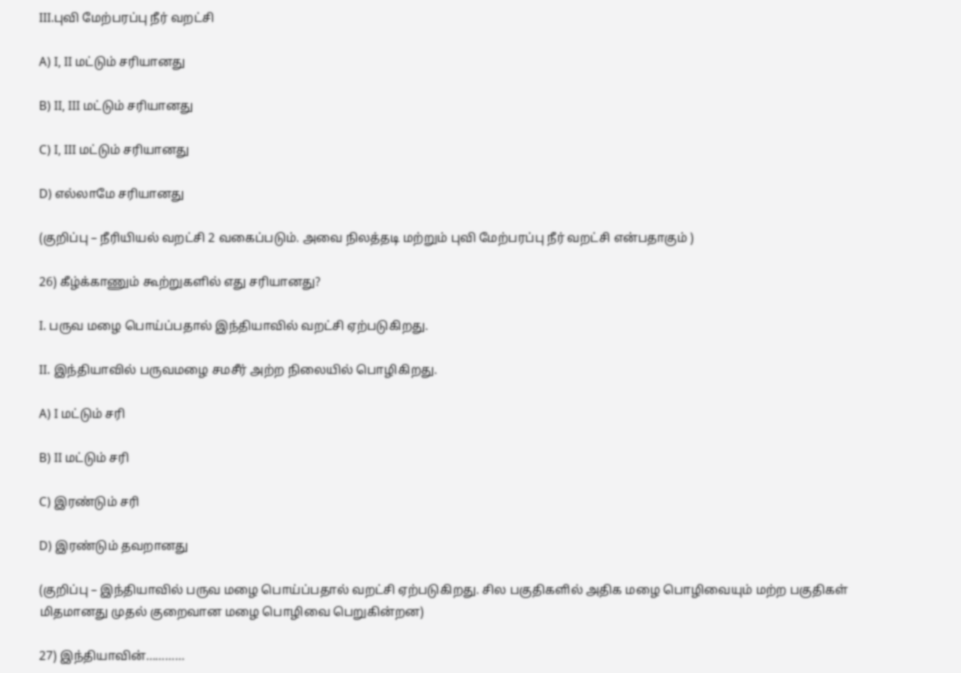III.புவி மேற்பரப்பு நீர் வறட்சி

A) I, II மட்டும் சரியானது

B) II, III மட்டும் சரியானது

C) I, III மட்டும் சரியானது

D) எல்லாமே சரியானது

(குறிப்பு – நீரியியல் வறட்சி 2 வகைப்படும். அவை நிலத்தடி மற்றும் புவி மேற்பரப்பு நீர் வறட்சி என்பதாகும் )

26) கீழ்க்காணும் கூற்றுகளில் எது சரியானது?

I. பருவ மழை பொய்ப்பதால் இந்தியாவில் வறட்சி ஏற்படுகிறது.

II. இந்தியாவில் பருவமழை சமசீர் அற்ற நிலையில் பொழிகிறது.

A) I மட்டும் சரி

B) II மட்டும் சரி

C) இரண்டும் சரி

D) இரண்டும் தவறானது

(குறிப்பு – இந்தியாவில் பருவ மழை பொய்ப்பதால் வறட்சி ஏற்படுகிறது. சில பகுதிகளில் அதிக மழை பொழிவையும் மற்ற பகுதிகள் மிதமானது முதல் குறைவான மழை பொழிவை பெறுகின்றன)

27) இந்தியாவின்…………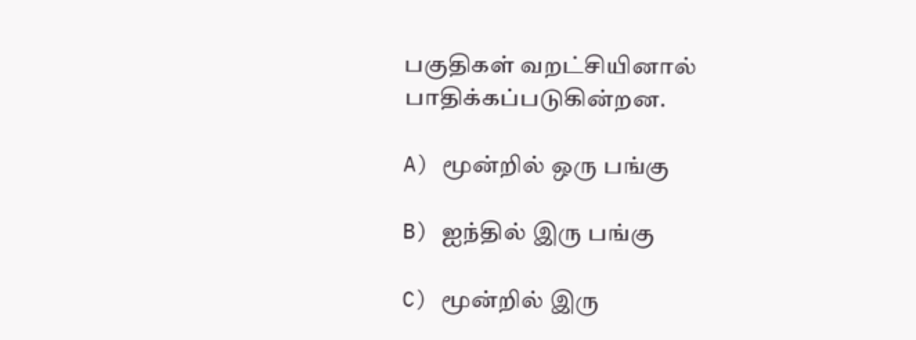பகுதிகள் வறட்சியினால் பாதிக்கப்படுகின்றன.

A) மூன்றில் ஒரு பங்கு

B) ஐந்தில் இரு பங்கு

C) மூன்றில் இரு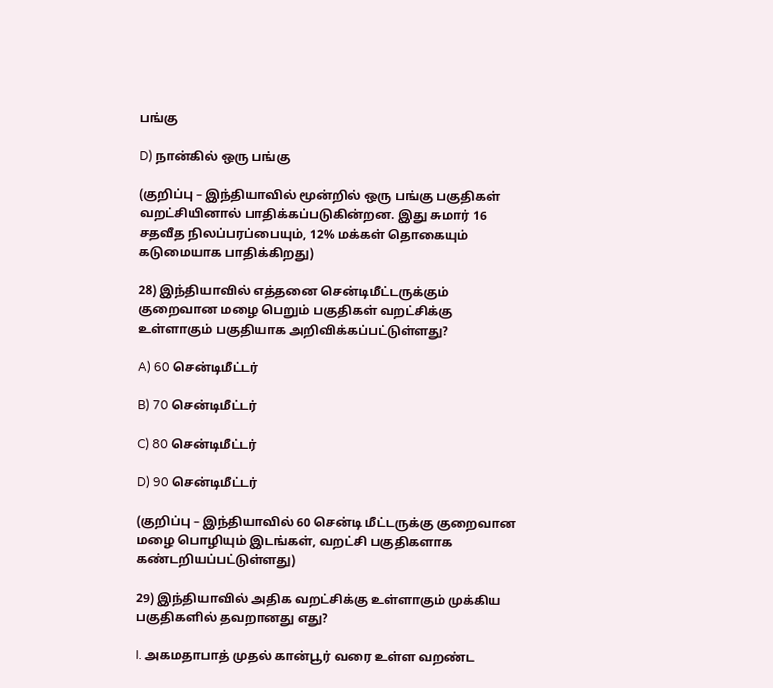பங்கு

D) நான்கில் ஒரு பங்கு

(குறிப்பு – இந்தியாவில் மூன்றில் ஒரு பங்கு பகுதிகள் வறட்சியினால் பாதிக்கப்படுகின்றன. இது சுமார் 16 சதவீத நிலப்பரப்பையும், 12% மக்கள் தொகையும் கடுமையாக பாதிக்கிறது)

28) இந்தியாவில் எத்தனை சென்டிமீட்டருக்கும் குறைவான மழை பெறும் பகுதிகள் வறட்சிக்கு உள்ளாகும் பகுதியாக அறிவிக்கப்பட்டுள்ளது?

A) 60 சென்டிமீட்டர்

B) 70 சென்டிமீட்டர்

C) 80 சென்டிமீட்டர்

D) 90 சென்டிமீட்டர்

(குறிப்பு – இந்தியாவில் 60 சென்டி மீட்டருக்கு குறைவான மழை பொழியும் இடங்கள், வறட்சி பகுதிகளாக கண்டறியப்பட்டுள்ளது)

29) இந்தியாவில் அதிக வறட்சிக்கு உள்ளாகும் முக்கிய பகுதிகளில் தவறானது எது?

I. அகமதாபாத் முதல் கான்பூர் வரை உள்ள வறண்ட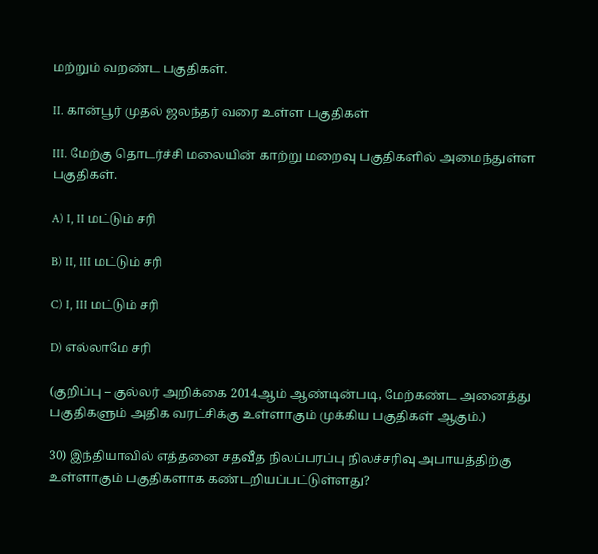மற்றும் வறண்ட பகுதிகள்.

II. கான்பூர் முதல் ஜலந்தர் வரை உள்ள பகுதிகள்

III. மேற்கு தொடர்ச்சி மலையின் காற்று மறைவு பகுதிகளில் அமைந்துள்ள பகுதிகள்.

A) I, II மட்டும் சரி

B) II, III மட்டும் சரி

C) I, III மட்டும் சரி

D) எல்லாமே சரி

(குறிப்பு – குல்லர் அறிக்கை 2014ஆம் ஆண்டின்படி, மேற்கண்ட அனைத்து பகுதிகளும் அதிக வரட்சிக்கு உள்ளாகும் முக்கிய பகுதிகள் ஆகும்.)

30) இந்தியாவில் எத்தனை சதவீத நிலப்பரப்பு நிலச்சரிவு அபாயத்திற்கு உள்ளாகும் பகுதிகளாக கண்டறியப்பட்டுள்ளது?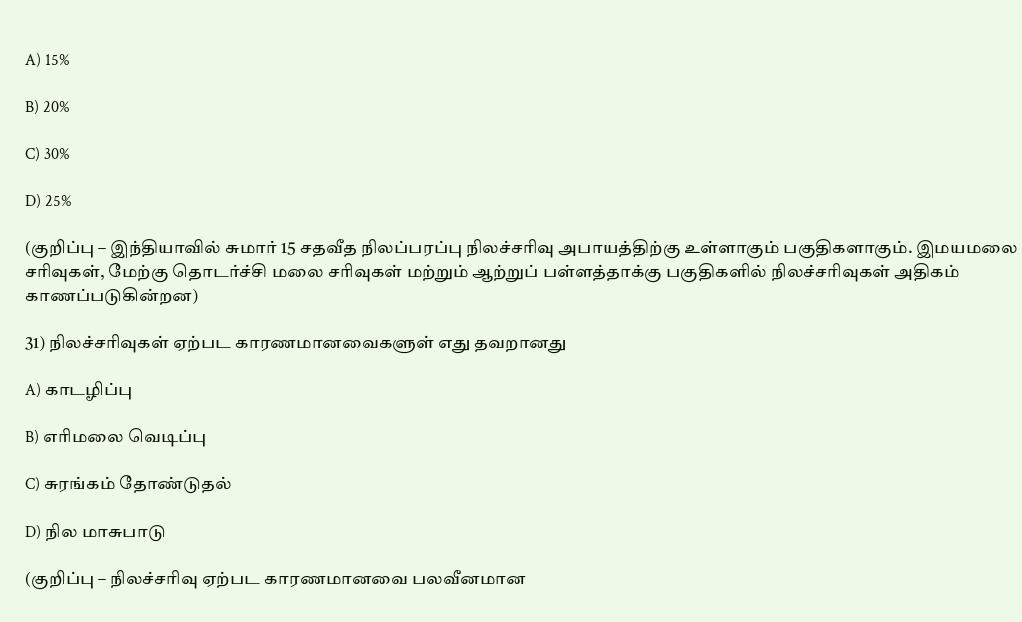A) 15%

B) 20%

C) 30%

D) 25%

(குறிப்பு – இந்தியாவில் சுமார் 15 சதவீத நிலப்பரப்பு நிலச்சரிவு அபாயத்திற்கு உள்ளாகும் பகுதிகளாகும். இமயமலை சரிவுகள், மேற்கு தொடர்ச்சி மலை சரிவுகள் மற்றும் ஆற்றுப் பள்ளத்தாக்கு பகுதிகளில் நிலச்சரிவுகள் அதிகம் காணப்படுகின்றன)

31) நிலச்சரிவுகள் ஏற்பட காரணமானவைகளுள் எது தவறானது

A) காடழிப்பு

B) எரிமலை வெடிப்பு

C) சுரங்கம் தோண்டுதல்

D) நில மாசுபாடு

(குறிப்பு – நிலச்சரிவு ஏற்பட காரணமானவை பலவீனமான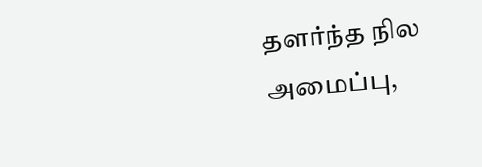தளர்ந்த நில அமைப்பு,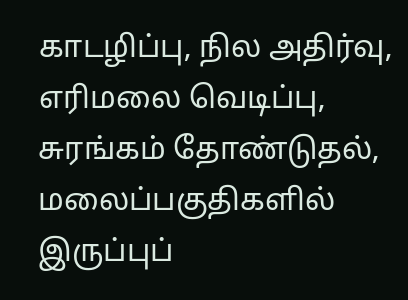காடழிப்பு, நில அதிர்வு, எரிமலை வெடிப்பு, சுரங்கம் தோண்டுதல், மலைப்பகுதிகளில் இருப்புப்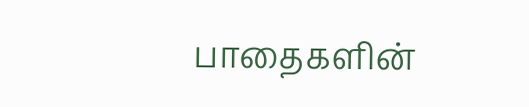பாதைகளின்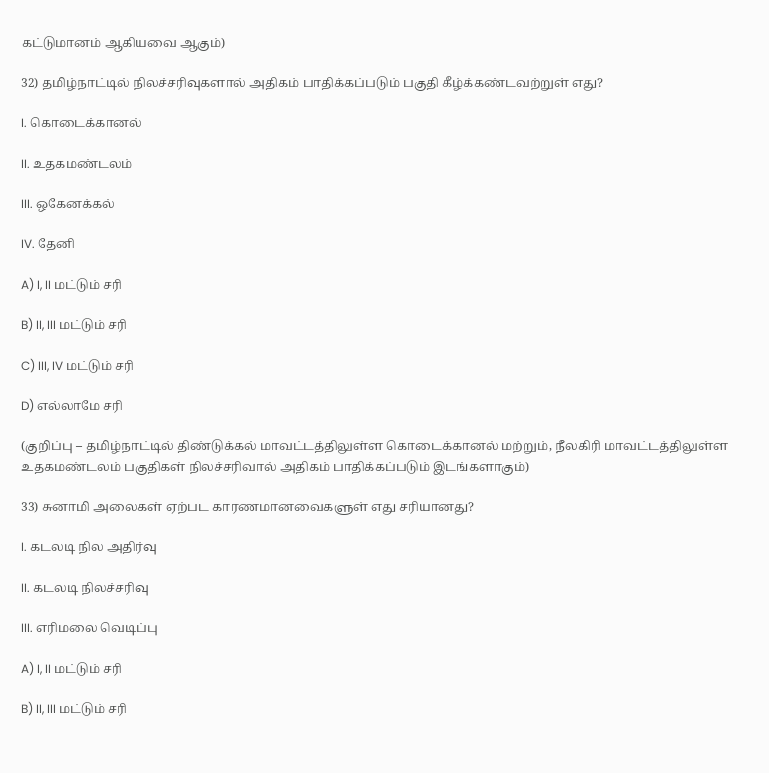கட்டுமானம் ஆகியவை ஆகும்)

32) தமிழ்நாட்டில் நிலச்சரிவுகளால் அதிகம் பாதிக்கப்படும் பகுதி கீழ்க்கண்டவற்றுள் எது?

I. கொடைக்கானல்

II. உதகமண்டலம்

III. ஒகேனக்கல்

IV. தேனி

A) I, II மட்டும் சரி

B) II, III மட்டும் சரி

C) III, IV மட்டும் சரி

D) எல்லாமே சரி

(குறிப்பு – தமிழ்நாட்டில் திண்டுக்கல் மாவட்டத்திலுள்ள கொடைக்கானல் மற்றும், நீலகிரி மாவட்டத்திலுள்ள உதகமண்டலம் பகுதிகள் நிலச்சரிவால் அதிகம் பாதிக்கப்படும் இடங்களாகும்)

33) சுனாமி அலைகள் ஏற்பட காரணமானவைகளுள் எது சரியானது?

I. கடலடி நில அதிர்வு

II. கடலடி நிலச்சரிவு

III. எரிமலை வெடிப்பு

A) I, II மட்டும் சரி

B) II, III மட்டும் சரி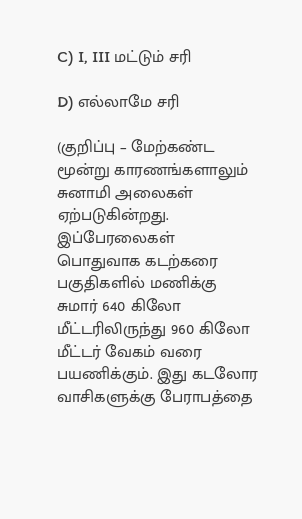C) I, III மட்டும் சரி

D) எல்லாமே சரி

(குறிப்பு – மேற்கண்ட மூன்று காரணங்களாலும் சுனாமி அலைகள் ஏற்படுகின்றது. இப்பேரலைகள் பொதுவாக கடற்கரை பகுதிகளில் மணிக்கு சுமார் 640 கிலோ மீட்டரிலிருந்து 960 கிலோ மீட்டர் வேகம் வரை பயணிக்கும். இது கடலோர வாசிகளுக்கு பேராபத்தை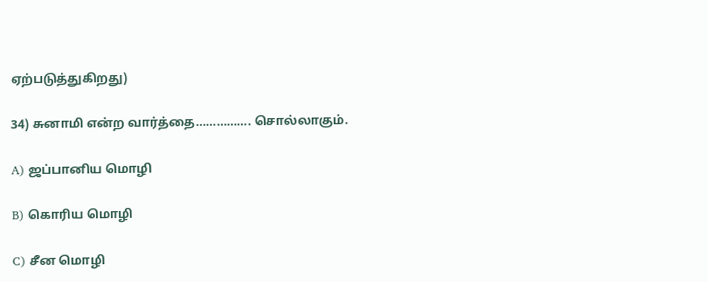ஏற்படுத்துகிறது)

34) சுனாமி என்ற வார்த்தை……………. சொல்லாகும்.

A) ஜப்பானிய மொழி

B) கொரிய மொழி

C) சீன மொழி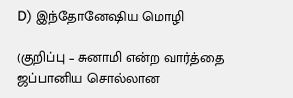D) இந்தோனேஷிய மொழி

(குறிப்பு – சுனாமி என்ற வார்த்தை ஜப்பானிய சொல்லான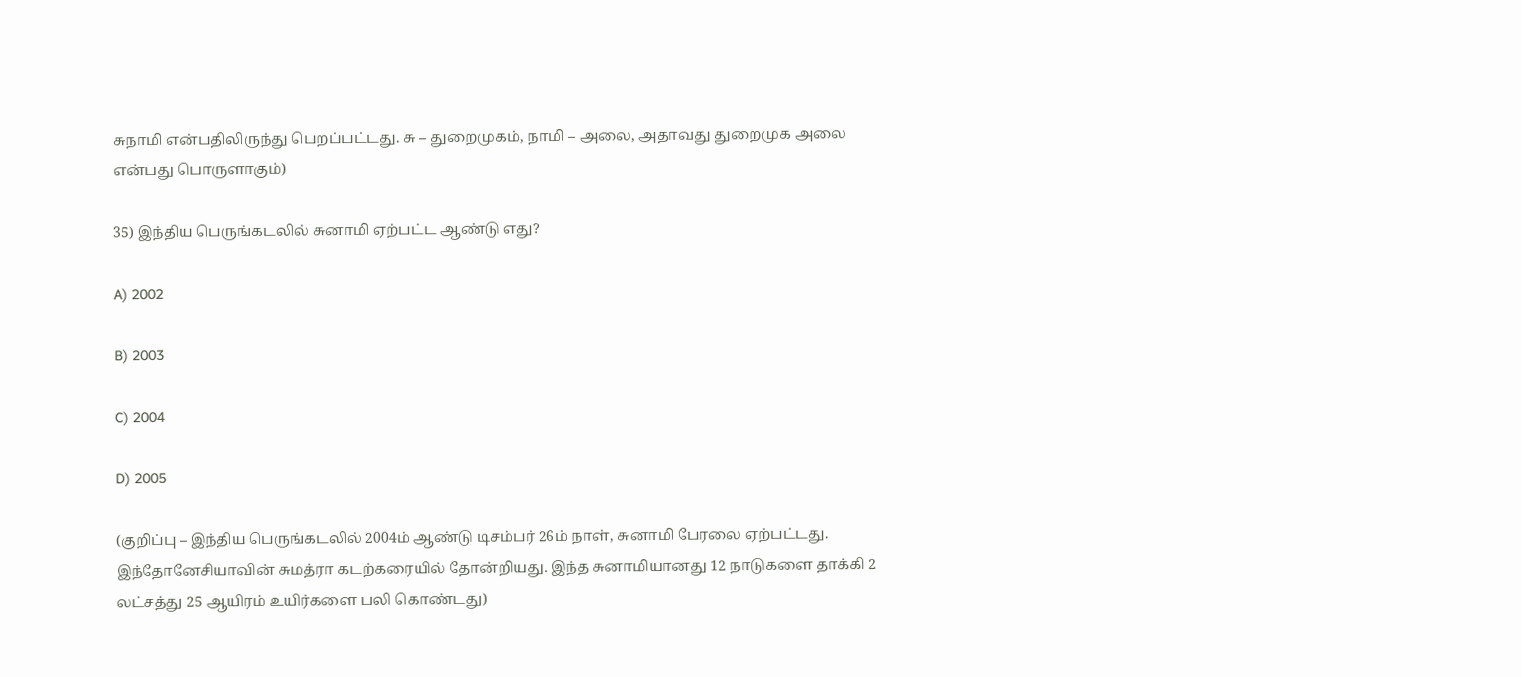சுநாமி என்பதிலிருந்து பெறப்பட்டது. சு – துறைமுகம், நாமி – அலை, அதாவது துறைமுக அலை என்பது பொருளாகும்)

35) இந்திய பெருங்கடலில் சுனாமி ஏற்பட்ட ஆண்டு எது?

A) 2002

B) 2003

C) 2004

D) 2005

(குறிப்பு – இந்திய பெருங்கடலில் 2004ம் ஆண்டு டிசம்பர் 26ம் நாள், சுனாமி பேரலை ஏற்பட்டது. இந்தோனேசியாவின் சுமத்ரா கடற்கரையில் தோன்றியது. இந்த சுனாமியானது 12 நாடுகளை தாக்கி 2 லட்சத்து 25 ஆயிரம் உயிர்களை பலி கொண்டது)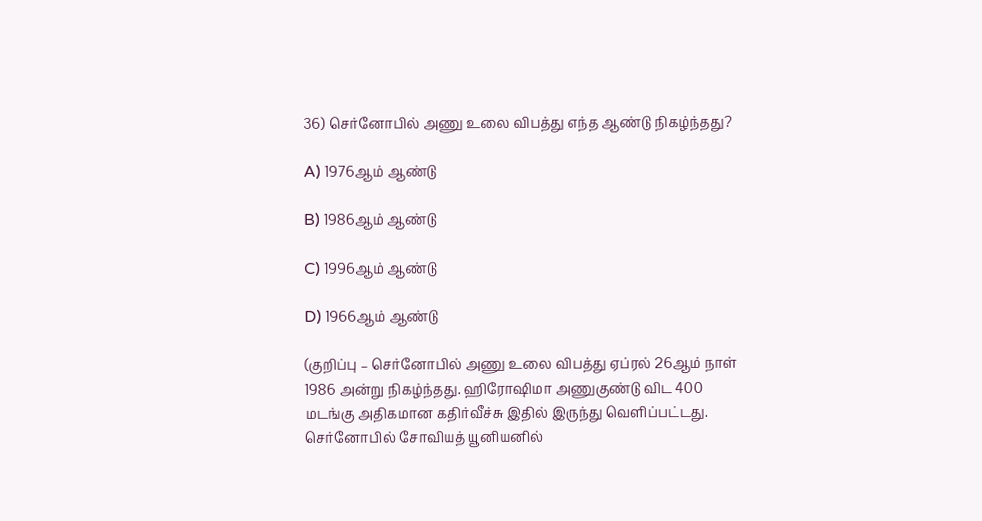36) செர்னோபில் அணு உலை விபத்து எந்த ஆண்டு நிகழ்ந்தது?

A) 1976ஆம் ஆண்டு

B) 1986ஆம் ஆண்டு

C) 1996ஆம் ஆண்டு

D) 1966ஆம் ஆண்டு

(குறிப்பு – செர்னோபில் அணு உலை விபத்து ஏப்ரல் 26ஆம் நாள் 1986 அன்று நிகழ்ந்தது. ஹிரோஷிமா அணுகுண்டு விட 400 மடங்கு அதிகமான கதிர்வீச்சு இதில் இருந்து வெளிப்பட்டது. செர்னோபில் சோவியத் யூனியனில்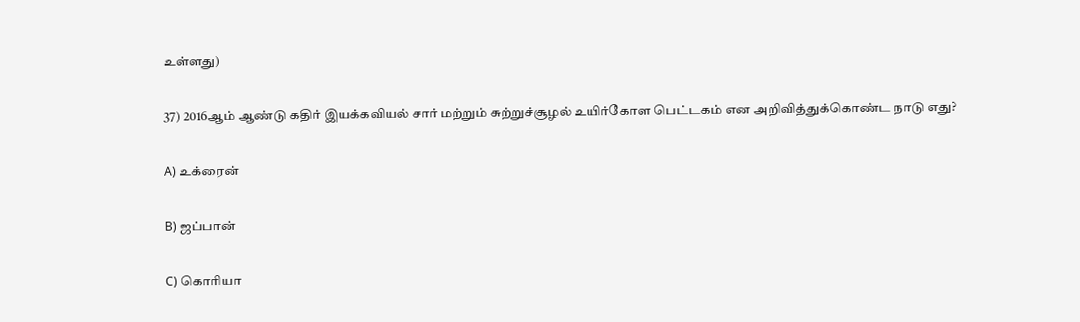உள்ளது)

37) 2016ஆம் ஆண்டு கதிர் இயக்கவியல் சார் மற்றும் சுற்றுச்சூழல் உயிர்கோள பெட்டகம் என அறிவித்துக்கொண்ட நாடு எது?

A) உக்ரைன்

B) ஜப்பான்

C) கொரியா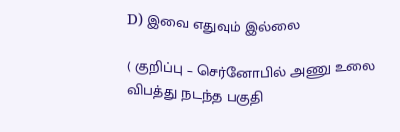D) இவை எதுவும் இல்லை

( குறிப்பு – செர்னோபில் அணு உலை விபத்து நடந்த பகுதி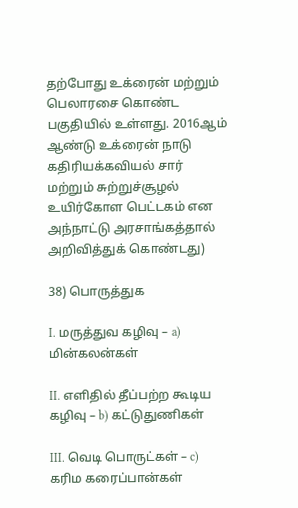தற்போது உக்ரைன் மற்றும் பெலாரசை கொண்ட பகுதியில் உள்ளது. 2016ஆம் ஆண்டு உக்ரைன் நாடு கதிரியக்கவியல் சார் மற்றும் சுற்றுச்சூழல் உயிர்கோள பெட்டகம் என அந்நாட்டு அரசாங்கத்தால் அறிவித்துக் கொண்டது)

38) பொருத்துக

I. மருத்துவ கழிவு – a) மின்கலன்கள்

II. எளிதில் தீப்பற்ற கூடிய கழிவு – b) கட்டுதுணிகள்

III. வெடி பொருட்கள் – c) கரிம கரைப்பான்கள்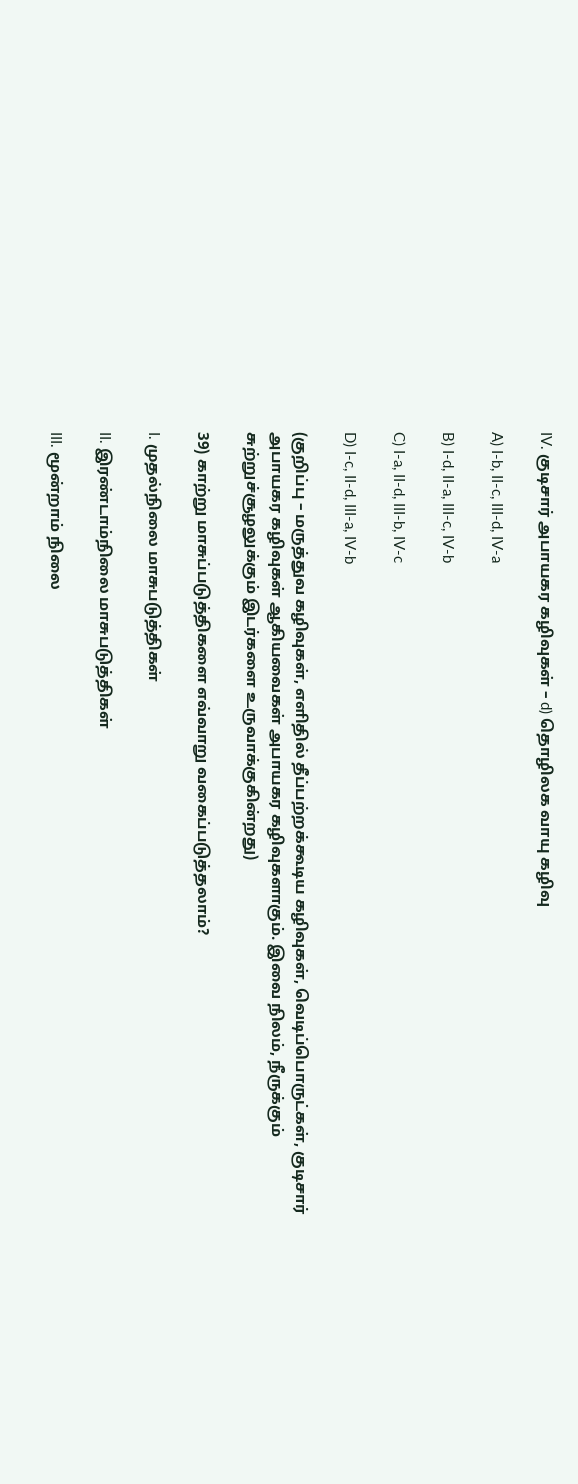IV. குடிசார் அபாயகர கழிவுகள் – d) தொழிலக வாயு கழிவு

A) I-b, II-c, III-d, IV-a

B) I-d, II-a, III-c, IV-b

C) I-a, II-d, III-b, IV-c

D) I-c, II-d, III-a, IV-b

(குறிப்பு – மருத்துவ கழிவுகள், எளிதில் தீப்பற்றக்கூடிய கழிவுகள், வெடிப்பொருட்கள், குடிசார் அபாயகர கழிவுகள் ஆகியவைகள் அபாயகர கழிவுகளாகும். இவை நிலம், நீருக்கும் சுற்றுச்சூழலுக்கும் இடர்களை உருவாக்குகின்றது)

39) காற்று மாசுப்படுத்திகளை எவ்வாறு வகைப்படுத்தலாம்?

I. முதல்நிலை மாசுபடுத்திகள்

II. இரண்டாம்நிலை மாசுபடுத்திகள்

III. மூன்றாம் நிலை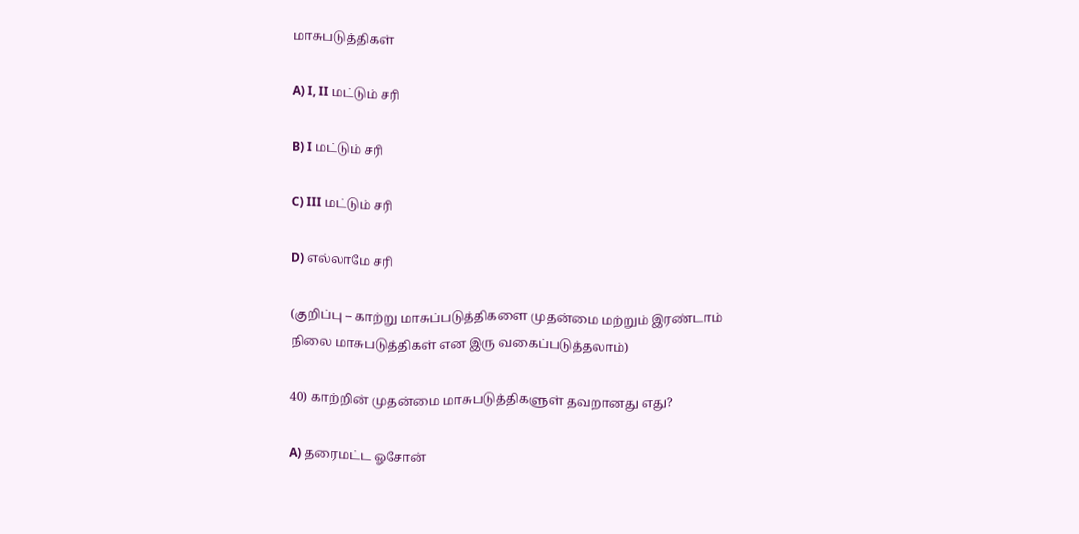மாசுபடுத்திகள்

A) I, II மட்டும் சரி

B) I மட்டும் சரி

C) III மட்டும் சரி

D) எல்லாமே சரி

(குறிப்பு – காற்று மாசுப்படுத்திகளை முதன்மை மற்றும் இரண்டாம் நிலை மாசுபடுத்திகள் என இரு வகைப்படுத்தலாம்)

40) காற்றின் முதன்மை மாசுபடுத்திகளுள் தவறானது எது?

A) தரைமட்ட ஓசோன்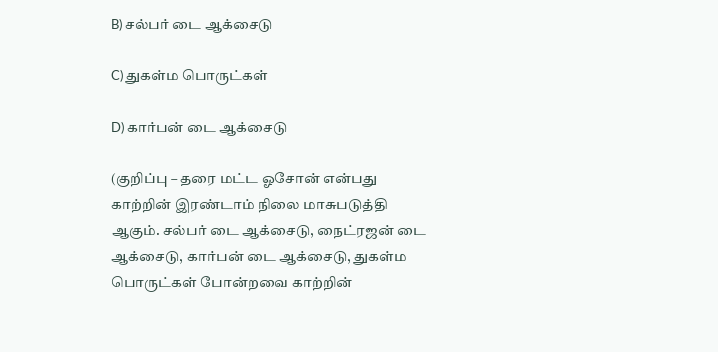B) சல்பர் டை ஆக்சைடு

C) துகள்ம பொருட்கள்

D) கார்பன் டை ஆக்சைடு

(குறிப்பு – தரை மட்ட ஓசோன் என்பது காற்றின் இரண்டாம் நிலை மாசுபடுத்தி ஆகும். சல்பர் டை ஆக்சைடு, நைட்ரஜன் டை ஆக்சைடு, கார்பன் டை ஆக்சைடு, துகள்ம பொருட்கள் போன்றவை காற்றின்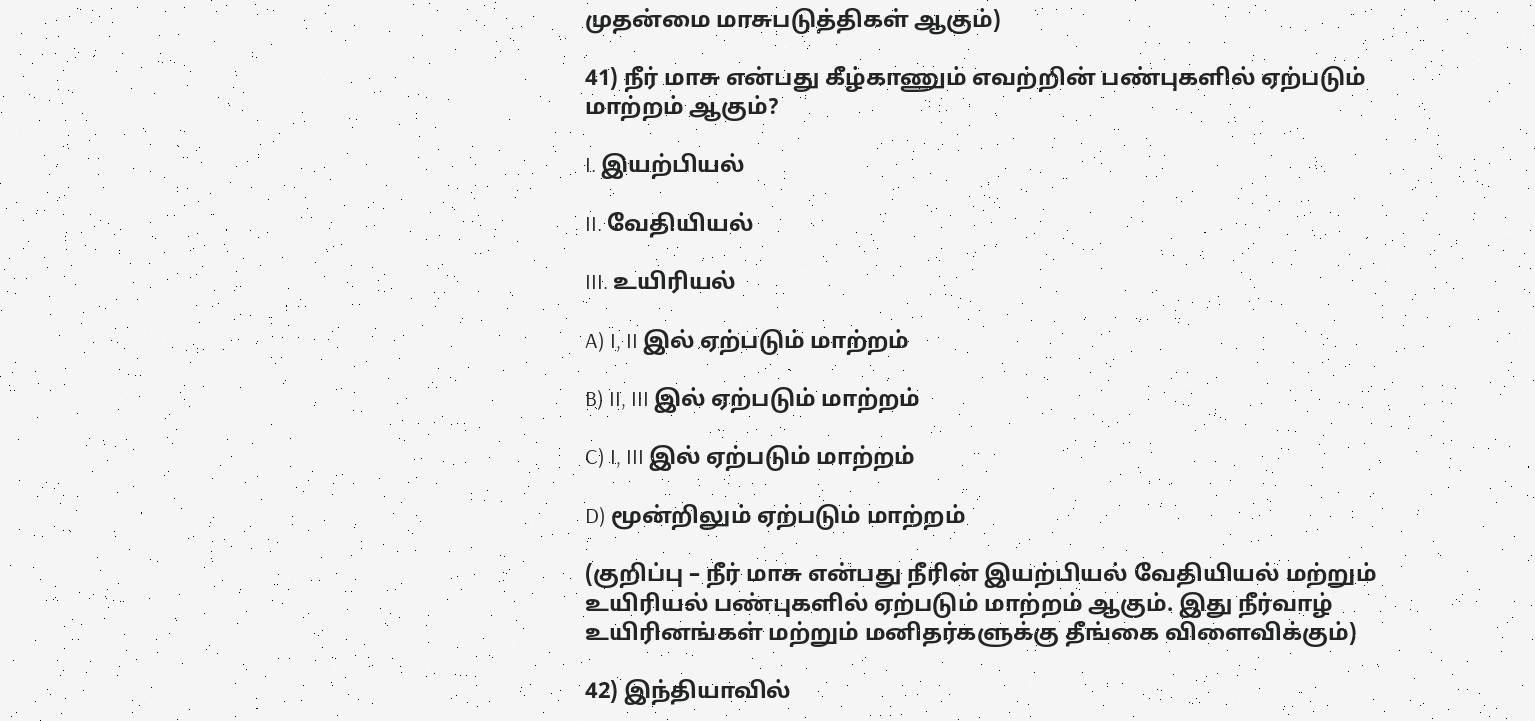முதன்மை மாசுபடுத்திகள் ஆகும்)

41) நீர் மாசு என்பது கீழ்காணும் எவற்றின் பண்புகளில் ஏற்படும் மாற்றம் ஆகும்?

I. இயற்பியல்

II. வேதியியல்

III. உயிரியல்

A) I, II இல் ஏற்படும் மாற்றம்

B) II, III இல் ஏற்படும் மாற்றம்

C) I, III இல் ஏற்படும் மாற்றம்

D) மூன்றிலும் ஏற்படும் மாற்றம்

(குறிப்பு – நீர் மாசு என்பது நீரின் இயற்பியல் வேதியியல் மற்றும் உயிரியல் பண்புகளில் ஏற்படும் மாற்றம் ஆகும். இது நீர்வாழ் உயிரினங்கள் மற்றும் மனிதர்களுக்கு தீங்கை விளைவிக்கும்)

42) இந்தியாவில்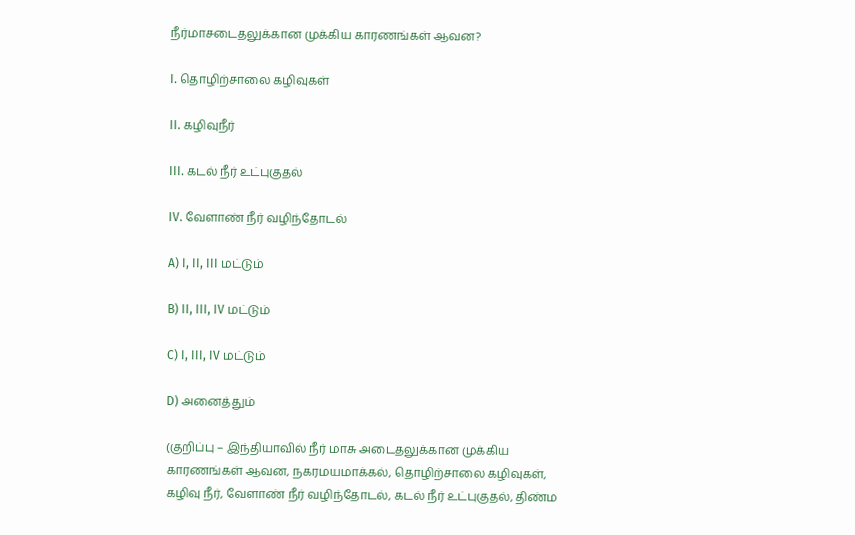நீர்மாசடைதலுக்கான முக்கிய காரணங்கள் ஆவன?

I. தொழிற்சாலை கழிவுகள்

II. கழிவுநீர்

III. கடல் நீர் உட்புகுதல்

IV. வேளாண் நீர் வழிந்தோடல்

A) I, II, III மட்டும்

B) II, III, IV மட்டும்

C) I, III, IV மட்டும்

D) அனைத்தும்

(குறிப்பு – இந்தியாவில் நீர் மாசு அடைதலுக்கான முக்கிய காரணங்கள் ஆவன, நகரமயமாக்கல், தொழிற்சாலை கழிவுகள், கழிவு நீர், வேளாண் நீர் வழிந்தோடல், கடல் நீர் உட்புகுதல், திண்ம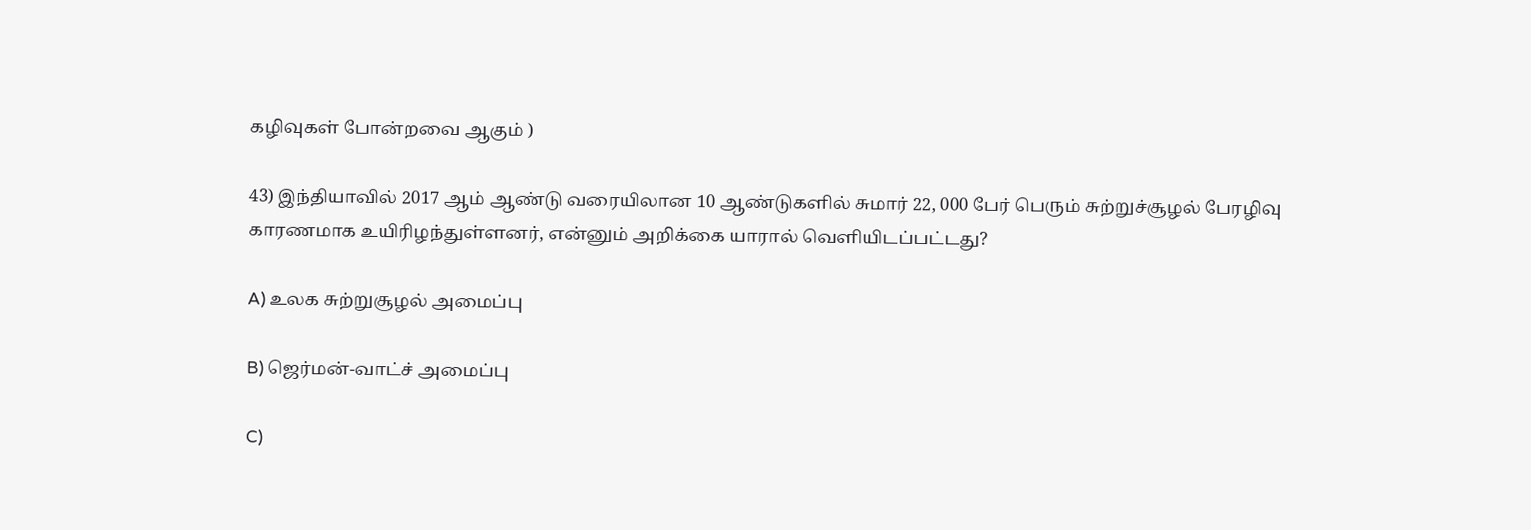கழிவுகள் போன்றவை ஆகும் )

43) இந்தியாவில் 2017 ஆம் ஆண்டு வரையிலான 10 ஆண்டுகளில் சுமார் 22, 000 பேர் பெரும் சுற்றுச்சூழல் பேரழிவு காரணமாக உயிரிழந்துள்ளனர், என்னும் அறிக்கை யாரால் வெளியிடப்பட்டது?

A) உலக சுற்றுசூழல் அமைப்பு

B) ஜெர்மன்-வாட்ச் அமைப்பு

C)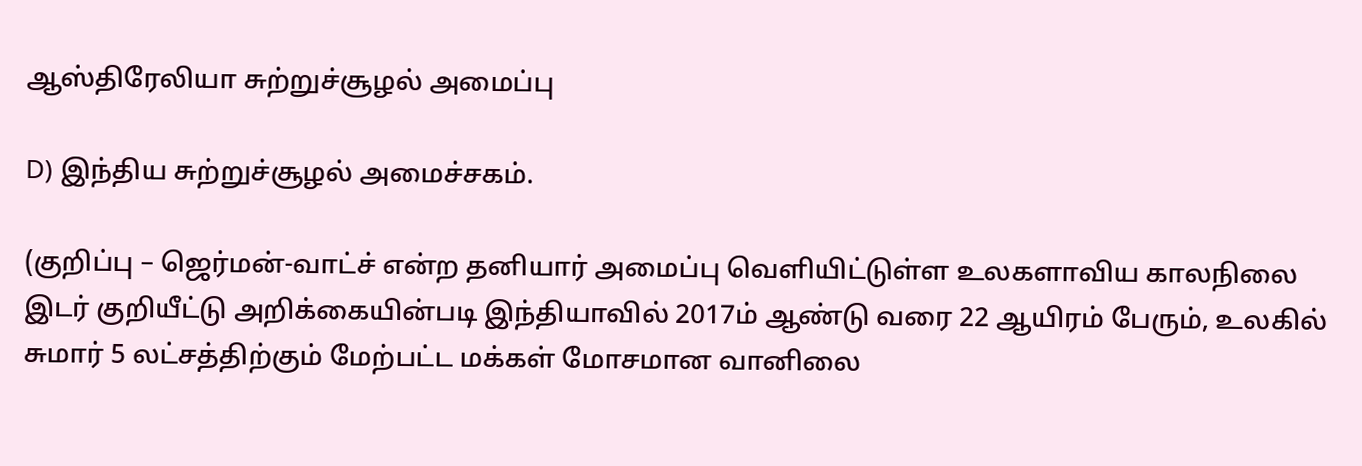ஆஸ்திரேலியா சுற்றுச்சூழல் அமைப்பு

D) இந்திய சுற்றுச்சூழல் அமைச்சகம்.

(குறிப்பு – ஜெர்மன்-வாட்ச் என்ற தனியார் அமைப்பு வெளியிட்டுள்ள உலகளாவிய காலநிலை இடர் குறியீட்டு அறிக்கையின்படி இந்தியாவில் 2017ம் ஆண்டு வரை 22 ஆயிரம் பேரும், உலகில் சுமார் 5 லட்சத்திற்கும் மேற்பட்ட மக்கள் மோசமான வானிலை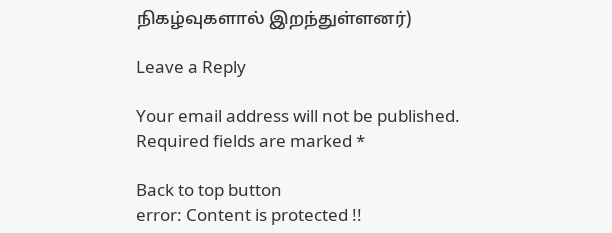நிகழ்வுகளால் இறந்துள்ளனர்)

Leave a Reply

Your email address will not be published. Required fields are marked *

Back to top button
error: Content is protected !!